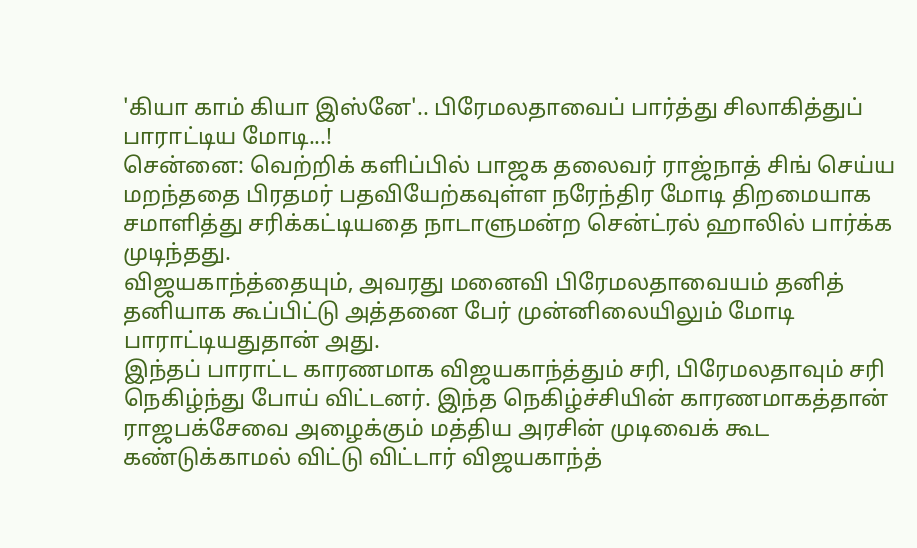'கியா காம் கியா இஸ்னே'.. பிரேமலதாவைப் பார்த்து சிலாகித்துப் பாராட்டிய மோடி...!
சென்னை: வெற்றிக் களிப்பில் பாஜக தலைவர் ராஜ்நாத் சிங் செய்ய மறந்ததை பிரதமர் பதவியேற்கவுள்ள நரேந்திர மோடி திறமையாக சமாளித்து சரிக்கட்டியதை நாடாளுமன்ற சென்ட்ரல் ஹாலில் பார்க்க முடிந்தது.
விஜயகாந்த்தையும், அவரது மனைவி பிரேமலதாவையம் தனித் தனியாக கூப்பிட்டு அத்தனை பேர் முன்னிலையிலும் மோடி பாராட்டியதுதான் அது.
இந்தப் பாராட்ட காரணமாக விஜயகாந்த்தும் சரி, பிரேமலதாவும் சரி நெகிழ்ந்து போய் விட்டனர். இந்த நெகிழ்ச்சியின் காரணமாகத்தான் ராஜபக்சேவை அழைக்கும் மத்திய அரசின் முடிவைக் கூட கண்டுக்காமல் விட்டு விட்டார் விஜயகாந்த்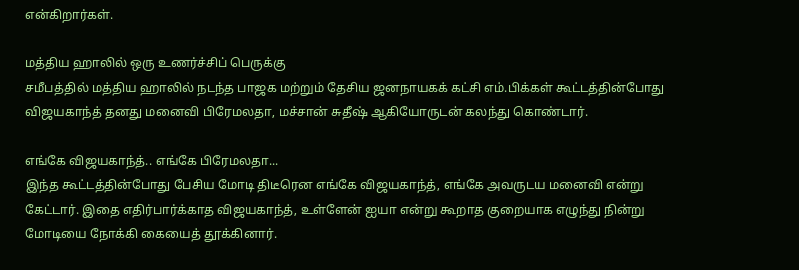என்கிறார்கள்.

மத்திய ஹாலில் ஒரு உணர்ச்சிப் பெருக்கு
சமீபத்தில் மத்திய ஹாலில் நடந்த பாஜக மற்றும் தேசிய ஜனநாயகக் கட்சி எம்.பிக்கள் கூட்டத்தின்போது விஜயகாந்த் தனது மனைவி பிரேமலதா, மச்சான் சுதீஷ் ஆகியோருடன் கலந்து கொண்டார்.

எங்கே விஜயகாந்த்.. எங்கே பிரேமலதா...
இந்த கூட்டத்தின்போது பேசிய மோடி திடீரென எங்கே விஜயகாந்த், எங்கே அவருடய மனைவி என்று கேட்டார். இதை எதிர்பார்க்காத விஜயகாந்த், உள்ளேன் ஐயா என்று கூறாத குறையாக எழுந்து நின்று மோடியை நோக்கி கையைத் தூக்கினார்.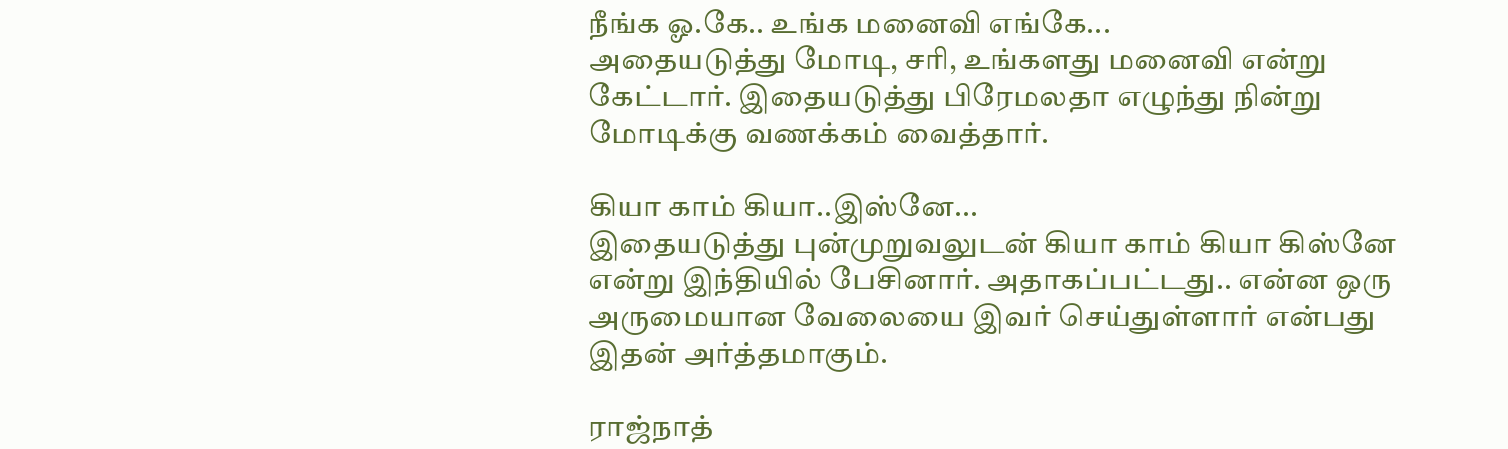நீங்க ஓ.கே.. உங்க மனைவி எங்கே...
அதையடுத்து மோடி, சரி, உங்களது மனைவி என்று கேட்டார். இதையடுத்து பிரேமலதா எழுந்து நின்று மோடிக்கு வணக்கம் வைத்தார்.

கியா காம் கியா..இஸ்னே...
இதையடுத்து புன்முறுவலுடன் கியா காம் கியா கிஸ்னே என்று இந்தியில் பேசினார். அதாகப்பட்டது.. என்ன ஒரு அருமையான வேலையை இவர் செய்துள்ளார் என்பது இதன் அர்த்தமாகும்.

ராஜ்நாத்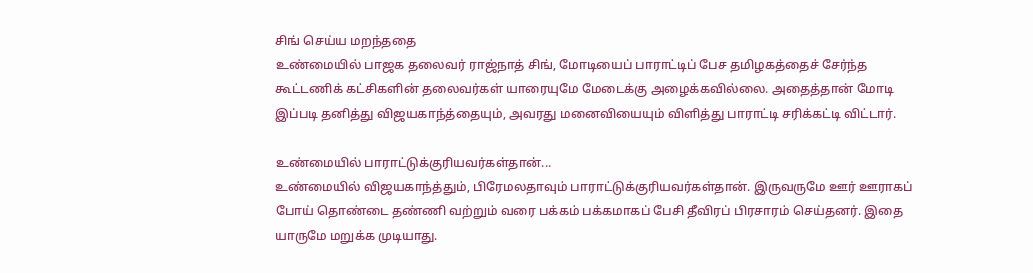சிங் செய்ய மறந்ததை
உண்மையில் பாஜக தலைவர் ராஜ்நாத் சிங், மோடியைப் பாராட்டிப் பேச தமிழகத்தைச் சேர்ந்த கூட்டணிக் கட்சிகளின் தலைவர்கள் யாரையுமே மேடைக்கு அழைக்கவில்லை. அதைத்தான் மோடி இப்படி தனித்து விஜயகாந்த்தையும், அவரது மனைவியையும் விளித்து பாராட்டி சரிக்கட்டி விட்டார்.

உண்மையில் பாராட்டுக்குரியவர்கள்தான்...
உண்மையில் விஜயகாந்த்தும், பிரேமலதாவும் பாராட்டுக்குரியவர்கள்தான். இருவருமே ஊர் ஊராகப் போய் தொண்டை தண்ணி வற்றும் வரை பக்கம் பக்கமாகப் பேசி தீவிரப் பிரசாரம் செய்தனர். இதை யாருமே மறுக்க முடியாது.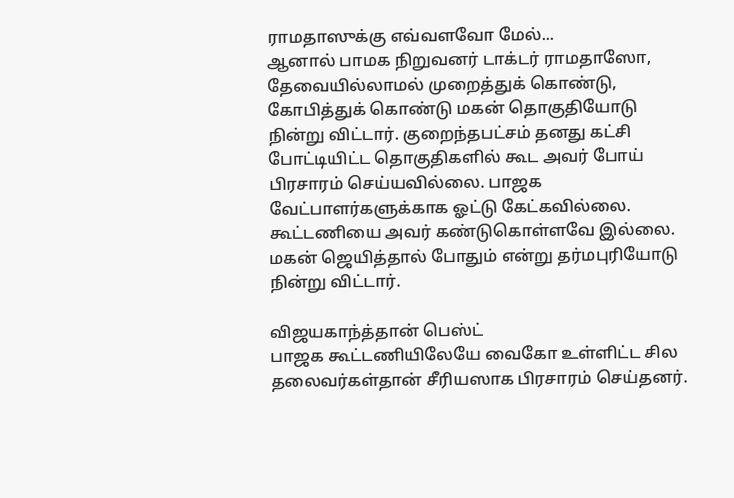ராமதாஸுக்கு எவ்வளவோ மேல்...
ஆனால் பாமக நிறுவனர் டாக்டர் ராமதாஸோ, தேவையில்லாமல் முறைத்துக் கொண்டு, கோபித்துக் கொண்டு மகன் தொகுதியோடு நின்று விட்டார். குறைந்தபட்சம் தனது கட்சி போட்டியிட்ட தொகுதிகளில் கூட அவர் போய் பிரசாரம் செய்யவில்லை. பாஜக வேட்பாளர்களுக்காக ஓட்டு கேட்கவில்லை. கூட்டணியை அவர் கண்டுகொள்ளவே இல்லை. மகன் ஜெயித்தால் போதும் என்று தர்மபுரியோடு நின்று விட்டார்.

விஜயகாந்த்தான் பெஸ்ட்
பாஜக கூட்டணியிலேயே வைகோ உள்ளிட்ட சில தலைவர்கள்தான் சீரியஸாக பிரசாரம் செய்தனர்.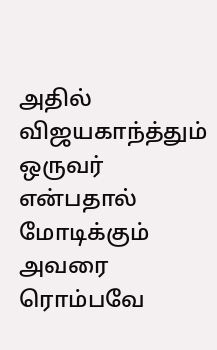அதில் விஜயகாந்த்தும் ஒருவர் என்பதால் மோடிக்கும் அவரை ரொம்பவே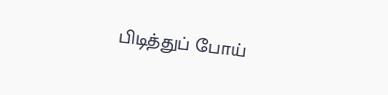பிடித்துப் போய்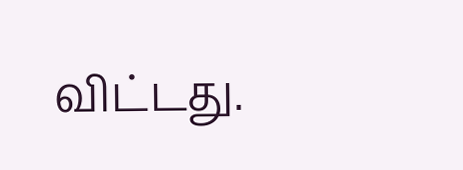விட்டது.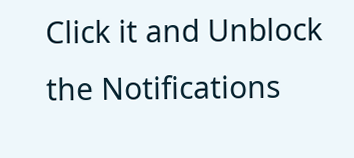Click it and Unblock the Notifications